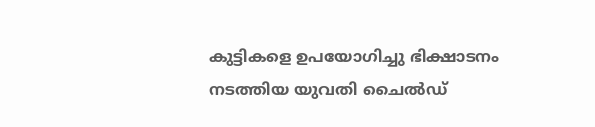കുട്ടികളെ ഉപയോഗിച്ചു ഭിക്ഷാടനം നടത്തിയ യുവതി ചൈല്‍ഡ്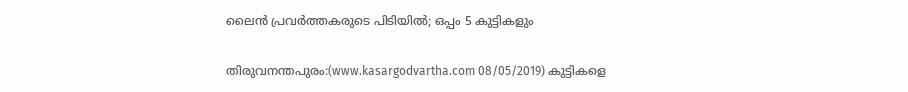ലൈന്‍ പ്രവര്‍ത്തകരുടെ പിടിയില്‍; ഒപ്പം 5 കുട്ടികളും

തിരുവനന്തപുരം:(www.kasargodvartha.com 08/05/2019) കുട്ടികളെ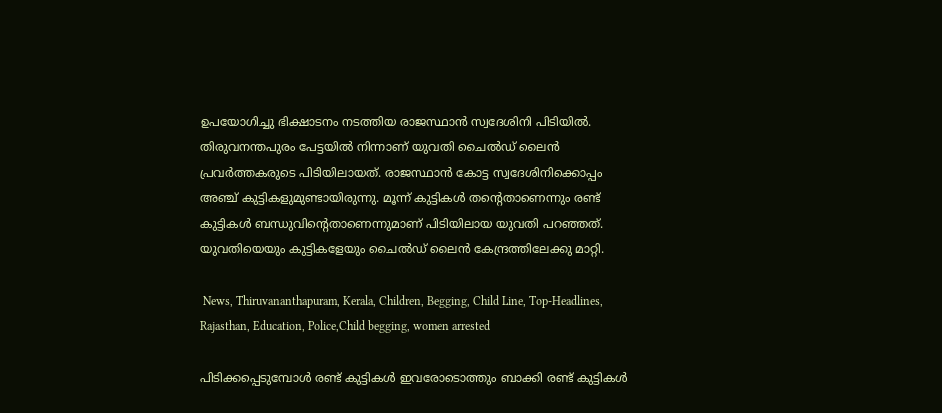ഉപയോഗിച്ചു ഭിക്ഷാടനം നടത്തിയ രാജസ്ഥാന്‍ സ്വദേശിനി പിടിയില്‍. തിരുവനന്തപുരം പേട്ടയില്‍ നിന്നാണ് യുവതി ചൈല്‍ഡ് ലൈന്‍ പ്രവര്‍ത്തകരുടെ പിടിയിലായത്. രാജസ്ഥാന്‍ കോട്ട സ്വദേശിനിക്കൊപ്പം അഞ്ച് കുട്ടികളുമുണ്ടായിരുന്നു. മൂന്ന് കുട്ടികള്‍ തന്റെതാണെന്നും രണ്ട് കുട്ടികള്‍ ബന്ധുവിന്റെതാണെന്നുമാണ് പിടിയിലായ യുവതി പറഞ്ഞത്. യുവതിയെയും കുട്ടികളേയും ചൈല്‍ഡ് ലൈന്‍ കേന്ദ്രത്തിലേക്കു മാറ്റി.

 News, Thiruvananthapuram, Kerala, Children, Begging, Child Line, Top-Headlines, Rajasthan, Education, Police,Child begging, women arrested

പിടിക്കപ്പെടുമ്പോള്‍ രണ്ട് കുട്ടികള്‍ ഇവരോടൊത്തും ബാക്കി രണ്ട് കുട്ടികള്‍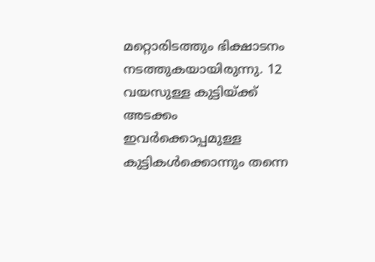മറ്റൊരിടത്തും ഭിക്ഷാടനം നടത്തുകയായിരുന്നു. 12 വയസുള്ള കുട്ടിയ്ക്ക് അടക്കം ഇവര്‍ക്കൊപ്പമുള്ള കുട്ടികള്‍ക്കൊന്നും തന്നെ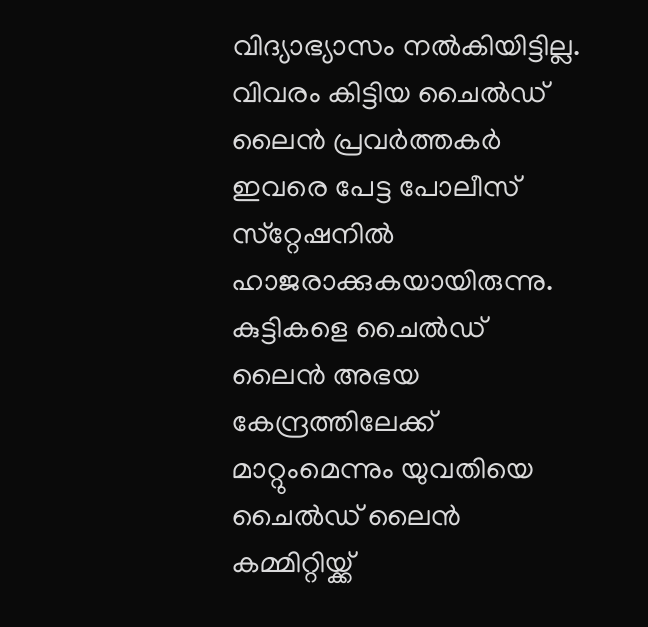വിദ്യാഭ്യാസം നല്‍കിയിട്ടില്ല. വിവരം കിട്ടിയ ചൈല്‍ഡ് ലൈന്‍ പ്രവര്‍ത്തകര്‍ ഇവരെ പേട്ട പോലീസ് സ്‌റ്റേഷനില്‍ ഹാജരാക്കുകയായിരുന്നു. കുട്ടികളെ ചൈല്‍ഡ് ലൈന്‍ അഭയ കേന്ദ്രത്തിലേക്ക് മാറ്റുംമെന്നും യുവതിയെ ചൈല്‍ഡ് ലൈന്‍ കമ്മിറ്റിയ്ക്ക്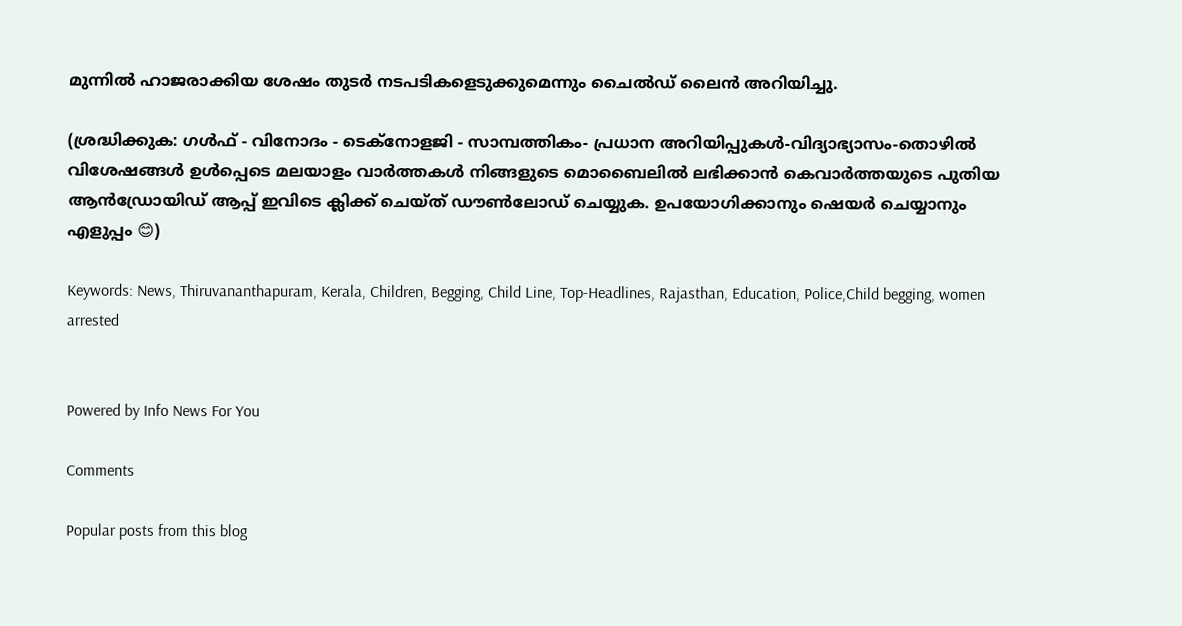മുന്നില്‍ ഹാജരാക്കിയ ശേഷം തുടര്‍ നടപടികളെടുക്കുമെന്നും ചൈല്‍ഡ് ലൈന്‍ അറിയിച്ചു.

(ശ്രദ്ധിക്കുക: ഗൾഫ് - വിനോദം - ടെക്നോളജി - സാമ്പത്തികം- പ്രധാന അറിയിപ്പുകൾ-വിദ്യാഭ്യാസം-തൊഴിൽ വിശേഷങ്ങൾ ഉൾപ്പെടെ മലയാളം വാർത്തകൾ നിങ്ങളുടെ മൊബൈലിൽ ലഭിക്കാൻ കെവാർത്തയുടെ പുതിയ ആൻഡ്രോയിഡ് ആപ്പ് ഇവിടെ ക്ലിക്ക് ചെയ്ത് ഡൗൺലോഡ് ചെയ്യുക. ഉപയോഗിക്കാനും ഷെയർ ചെയ്യാനും എളുപ്പം 😊)

Keywords: News, Thiruvananthapuram, Kerala, Children, Begging, Child Line, Top-Headlines, Rajasthan, Education, Police,Child begging, women arrested


Powered by Info News For You

Comments

Popular posts from this blog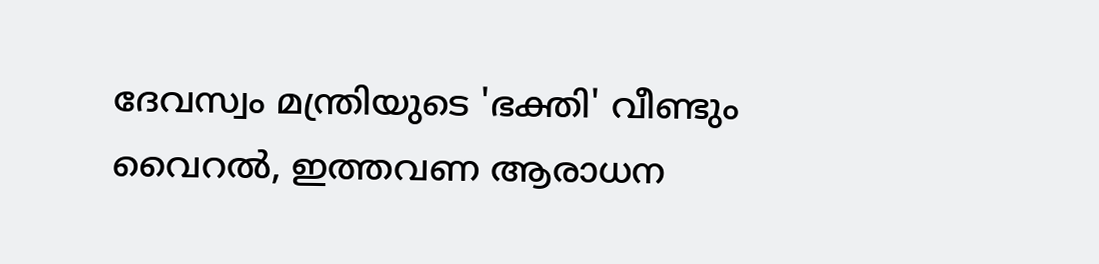ദേവസ്വം മന്ത്രിയുടെ 'ഭക്തി' വീണ്ടും വൈറല്‍, ഇത്തവണ ആരാധന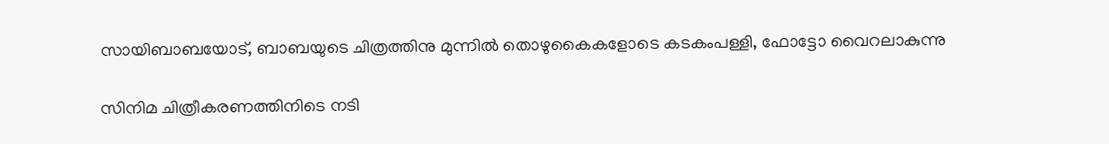സായിബാബയോട്, ബാബയുടെ ചിത്രത്തിനു മുന്നില്‍ തൊഴുകൈകളോടെ കടകംപള്ളി, ഫോട്ടോ വൈറലാകുന്നു

സിനിമ ചിത്രീകരണത്തിനിടെ നടി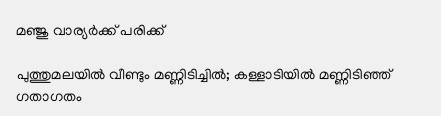മഞ്ജു വാര്യര്‍ക്ക് പരിക്ക്

പുത്തുമലയില്‍ വീണ്ടും മണ്ണിടിച്ചില്‍; കള്ളാടിയില്‍ മണ്ണിടിഞ്ഞ് ഗതാഗതം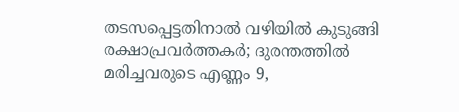തടസപ്പെട്ടതിനാല്‍ വഴിയില്‍ കുടുങ്ങി രക്ഷാപ്രവര്‍ത്തകര്‍; ദുരന്തത്തില്‍ മരിച്ചവരുടെ എണ്ണം 9,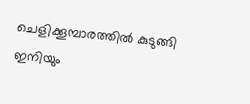ചെളിക്കൂമ്പാരത്തില്‍ കുടുങ്ങി ഇനിയും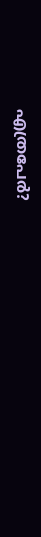എത്രപേര്‍?